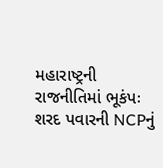મહારાષ્ટ્રની રાજનીતિમાં ભૂકંપઃ શરદ પવારની NCPનું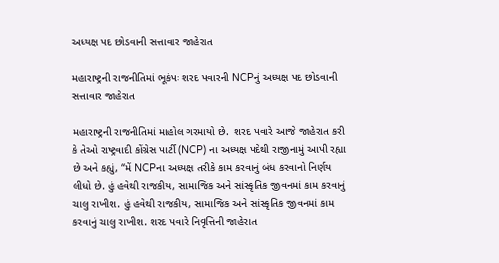અધ્યક્ષ પદ છોડવાની સત્તાવાર જાહેરાત

મહારાષ્ટ્રની રાજનીતિમાં ભૂકંપઃ શરદ પવારની NCPનું અધ્યક્ષ પદ છોડવાની સત્તાવાર જાહેરાત

મહારાષ્ટ્રની રાજનીતિમાં માહોલ ગરમાયો છે.  શરદ પવારે આજે જાહેરાત કરી કે તેઓ રાષ્ટ્રવાદી કોંગ્રેસ પાર્ટી (NCP) ના અધ્યક્ષ પદેથી રાજીનામું આપી રહ્યા છે અને કહ્યું, “મેં NCPના અધ્યક્ષ તરીકે કામ કરવાનું બંધ કરવાનો નિર્ણય લીધો છે. હું હવેથી રાજકીય, સામાજિક અને સાંસ્કૃતિક જીવનમાં કામ કરવાનું ચાલુ રાખીશ. હું હવેથી રાજકીય, સામાજિક અને સાંસ્કૃતિક જીવનમાં કામ કરવાનું ચાલુ રાખીશ. શરદ પવારે નિવૃત્તિની જાહેરાત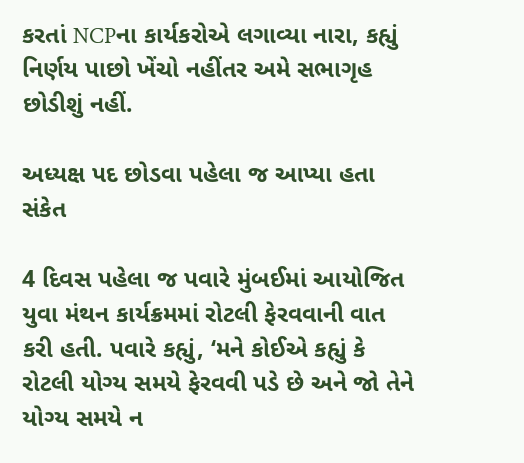કરતાં NCPના કાર્યકરોએ લગાવ્યા નારા, કહ્યું નિર્ણય પાછો ખેંચો નહીંતર અમે સભાગૃહ છોડીશું નહીં.

અધ્યક્ષ પદ છોડવા પહેલા જ આપ્યા હતા સંકેત

4 દિવસ પહેલા જ પવારે મુંબઈમાં આયોજિત યુવા મંથન કાર્યક્રમમાં રોટલી ફેરવવાની વાત કરી હતી. પવારે કહ્યું, ‘મને કોઈએ કહ્યું કે રોટલી યોગ્ય સમયે ફેરવવી પડે છે અને જો તેને યોગ્ય સમયે ન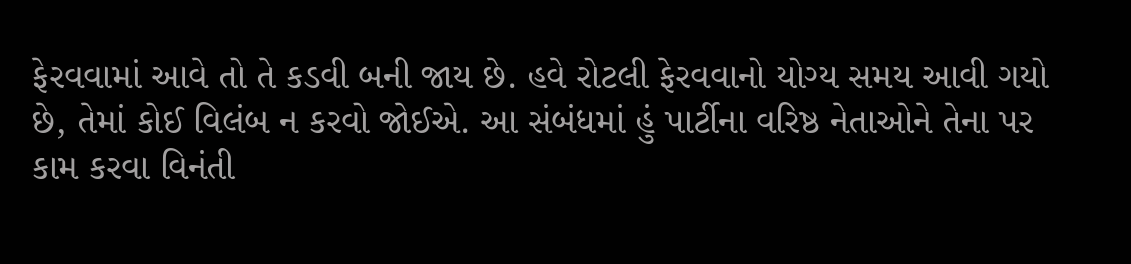ફેરવવામાં આવે તો તે કડવી બની જાય છે. હવે રોટલી ફેરવવાનો યોગ્ય સમય આવી ગયો છે, તેમાં કોઈ વિલંબ ન કરવો જોઈએ. આ સંબંધમાં હું પાર્ટીના વરિષ્ઠ નેતાઓને તેના પર કામ કરવા વિનંતી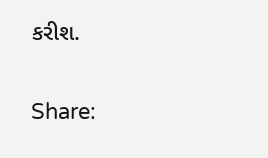કરીશ.

Share: